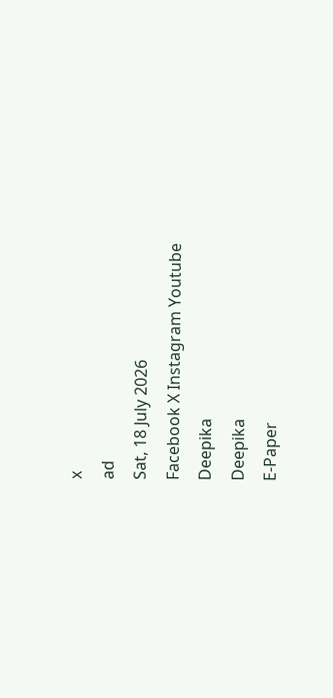x
ad
Sat, 18 July 2026
Facebook X Instagram Youtube
Deepika
Deepika
E-Paper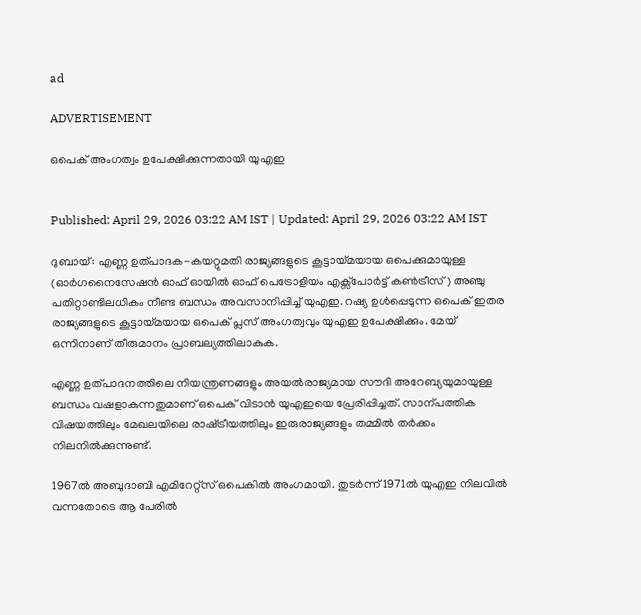ad

ADVERTISEMENT

ഒപെക് അംഗത്വം ഉപേക്ഷിക്കുന്നതായി യുഎഇ


Published: April 29, 2026 03:22 AM IST | Updated: April 29, 2026 03:22 AM IST

ദുബായ്: എണ്ണ ഉത്പാദക-കയറ്റുമതി രാജ്യങ്ങളുടെ കൂട്ടായ്മയായ ഒപെക്കുമായുള്ള (ഓർഗനൈസേഷൻ ഓഫ് ഓയിൽ ഓഫ് പെട്രോളിയം എക്സ്പോർട്ട് കൺട്രീസ്) അഞ്ചു പതിറ്റാണ്ടിലധികം നീണ്ട ബന്ധം അവസാനിപ്പിച്ച് യുഎഇ. റഷ്യ ഉൾപ്പെടുന്ന ഒപെക് ഇതര രാജ്യങ്ങളുടെ കൂട്ടായ്മയായ ഒപെക് പ്ലസ് അംഗത്വവും യുഎഇ ഉപേക്ഷിക്കും. മേയ് ഒന്നിനാണ് തീരുമാനം പ്രാബല്യത്തിലാകുക.

എണ്ണ ഉത്പാദനത്തിലെ നിയന്ത്രണങ്ങളും അയൽരാജ്യമായ സൗദി അറേബ്യയുമായുള്ള ബന്ധം വഷളാകുന്നതുമാണ് ഒപെക് വിടാൻ യുഎഇയെ പ്രേരിപ്പിച്ചത്. സാന്പത്തിക വിഷയത്തിലും മേഖലയിലെ രാഷ്‌ട്രീയത്തിലും ഇരുരാജ്യങ്ങളും തമ്മിൽ തർക്കം നിലനിൽക്കുന്നുണ്ട്.

1967ൽ അബുദാബി എമിറേറ്റ്സ് ഒപെകിൽ അംഗമായി. തുടർന്ന് 1971ൽ യുഎഇ നിലവിൽ വന്നതോടെ ആ പേരിൽ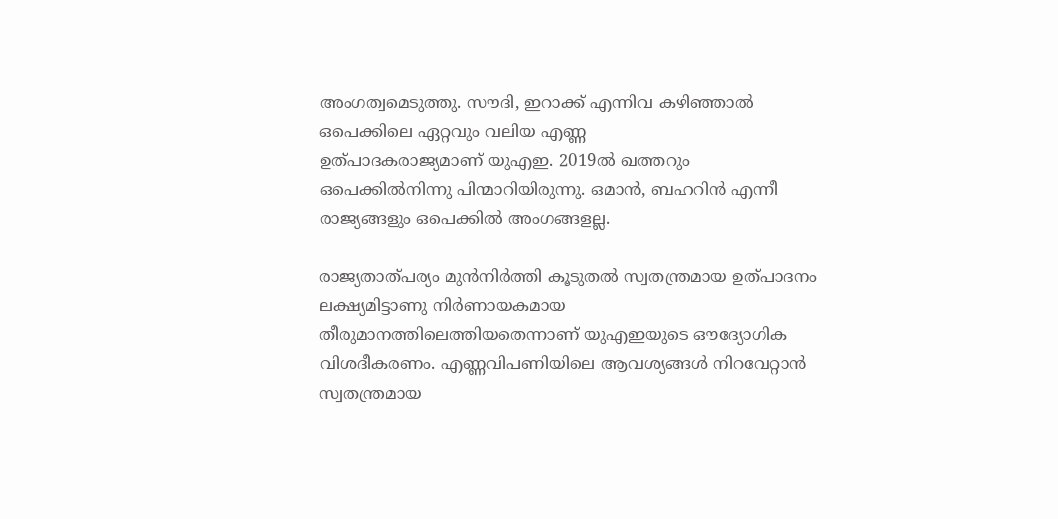അംഗത്വമെടുത്തു. സൗദി, ഇറാക്ക് എന്നിവ കഴിഞ്ഞാൽ ഒപെക്കിലെ ഏറ്റവും വലിയ എണ്ണ ഉത്പാദകരാജ്യമാണ് ‍യുഎഇ. 2019ൽ ഖത്തറും ഒപെക്കിൽനിന്നു പിന്മാറിയിരുന്നു. ഒമാൻ, ബഹറിൻ എന്നീ രാജ്യങ്ങളും ഒപെക്കിൽ അംഗങ്ങളല്ല.

രാജ്യതാത്പര്യം മുൻനിർത്തി കൂടുതൽ സ്വതന്ത്രമായ ഉത്പാദനം ലക്ഷ്യമിട്ടാണു നിർണായകമായ തീരുമാനത്തിലെത്തിയതെന്നാണ് യുഎഇയുടെ ഔദ്യോഗിക വിശദീകരണം. എണ്ണവിപണിയിലെ ആവശ്യങ്ങൾ നിറവേറ്റാൻ സ്വതന്ത്രമായ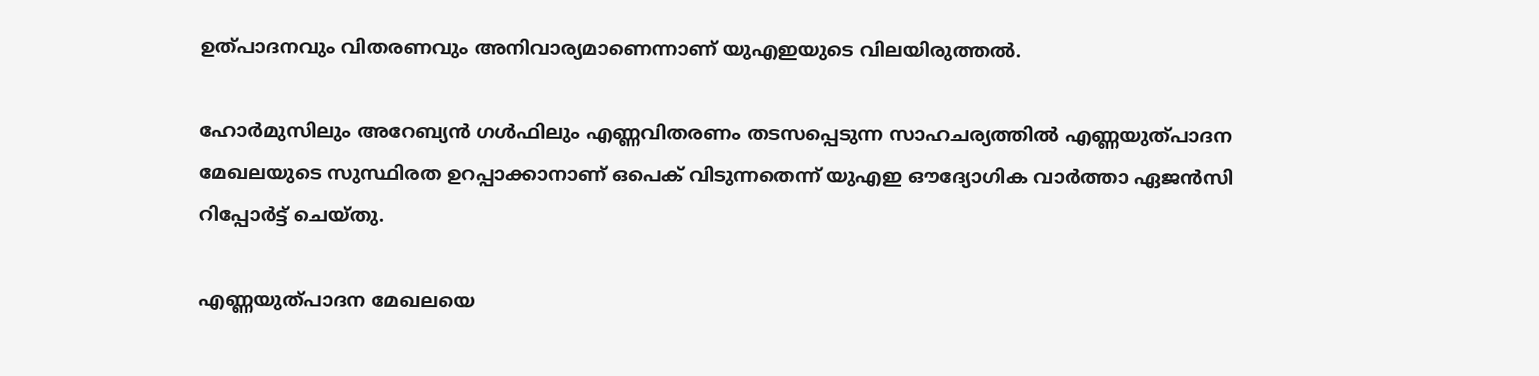ഉത്പാദനവും വിതരണവും അനിവാര്യമാണെന്നാണ് യുഎഇയുടെ വിലയിരുത്തൽ.

ഹോർമുസിലും അറേബ്യൻ ഗൾഫിലും എണ്ണവിതരണം തടസപ്പെടുന്ന സാഹചര്യത്തിൽ എണ്ണയുത്പാദന മേഖലയുടെ സുസ്ഥിരത ഉറപ്പാക്കാനാണ് ഒപെക് വിടുന്നതെന്ന് യുഎഇ ഔദ്യോഗിക വാർത്താ ഏജൻസി റിപ്പോർട്ട് ചെയ്തു.

എണ്ണയുത്പാദന മേഖലയെ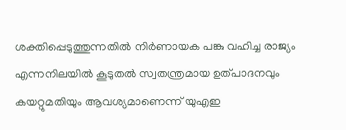ശക്തിപ്പെടുത്തുന്നതിൽ നിർണായക പങ്കു വഹിച്ച രാജ്യം എന്നനിലയിൽ കൂടുതൽ സ്വതന്ത്രമായ ഉത്പാദനവും കയറ്റുമതിയും ആവശ്യമാണെന്ന് യുഎഇ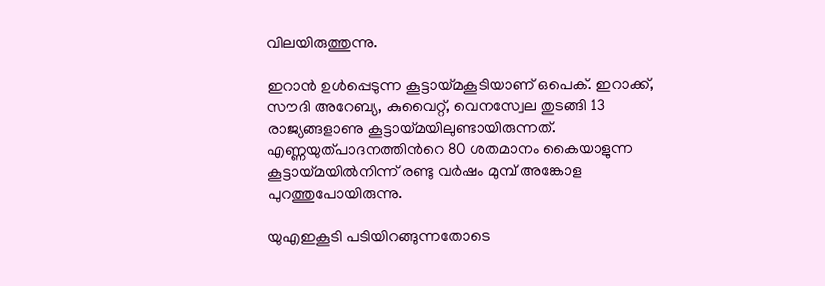വിലയിരുത്തുന്നു.

ഇറാൻ ഉൾപ്പെടുന്ന കൂട്ടായ്മകൂടിയാണ് ഒപെക്. ഇറാക്ക്, സൗദി അറേബ്യ, കുവൈറ്റ്, വെനസ്വേല തുടങ്ങി 13 രാജ്യങ്ങളാണു കൂട്ടായ്മയിലുണ്ടായിരുന്നത്. എണ്ണയുത്പാദനത്തിന്‍റെ 80 ശതമാനം കൈയാളുന്ന കൂട്ടായ്മയിൽനിന്ന് രണ്ടു വർഷം മുമ്പ് അങ്കോള പുറത്തുപോയിരുന്നു.

യുഎഇകൂടി പടിയിറങ്ങുന്നതോടെ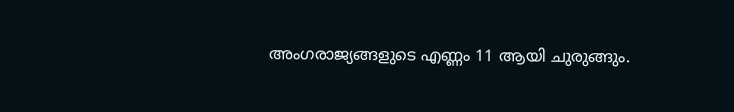അംഗരാജ്യങ്ങളുടെ എണ്ണം 11 ആയി ചുരുങ്ങും.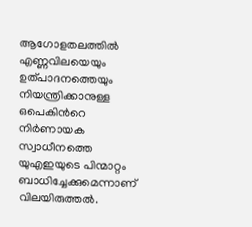ആഗോളതലത്തിൽ എണ്ണവിലയെയും ഉത്പാദനത്തെയും നിയന്ത്രിക്കാനുള്ള ഒപെകിന്‍റെ നിർണായക സ്വാധീനത്തെ യുഎഇയുടെ പിന്മാറ്റം ബാധിച്ചേക്കുമെന്നാണ് വിലയിരുത്തൽ.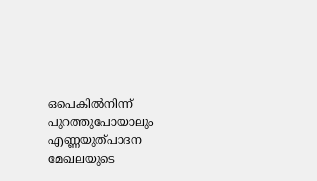ഒപെകിൽനിന്ന് പുറത്തുപോയാലും എണ്ണയുത്പാദന മേഖലയുടെ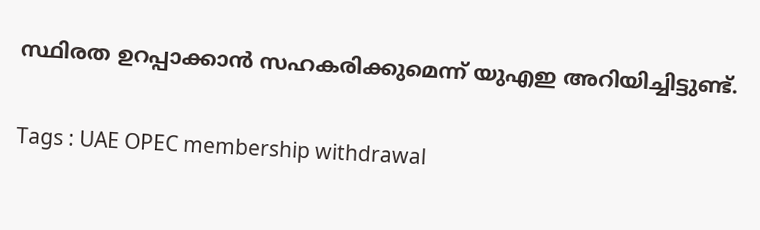സ്ഥിരത ഉറപ്പാക്കാൻ സഹകരിക്കുമെന്ന് യുഎഇ അറിയിച്ചിട്ടുണ്ട്.

Tags : UAE OPEC membership withdrawal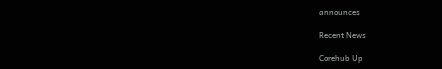announces

Recent News

Corehub Up